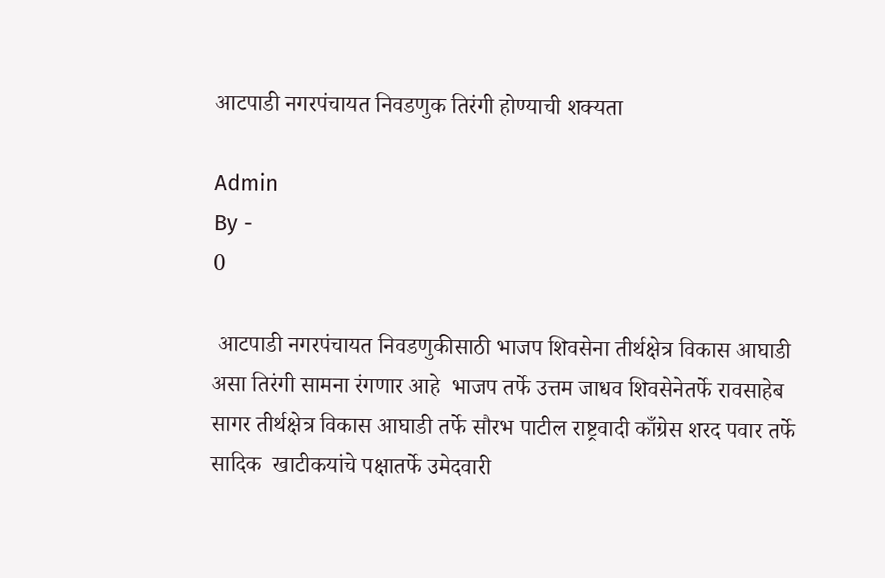आटपाडी नगरपंचायत निवडणुक तिरंगी होण्याची शक्यता

Admin
By -
0

 आटपाडी नगरपंचायत निवडणुकीसाठी भाजप शिवसेना तीर्थक्षेत्र विकास आघाडी असा तिरंगी सामना रंगणार आहे  भाजप तर्फे उत्तम जाधव शिवसेनेतर्फे रावसाहेब सागर तीर्थक्षेत्र विकास आघाडी तर्फे सौरभ पाटील राष्ट्रवादी काँग्रेस शरद पवार तर्फे सादिक  खाटीकयांचे पक्षातर्फे उमेदवारी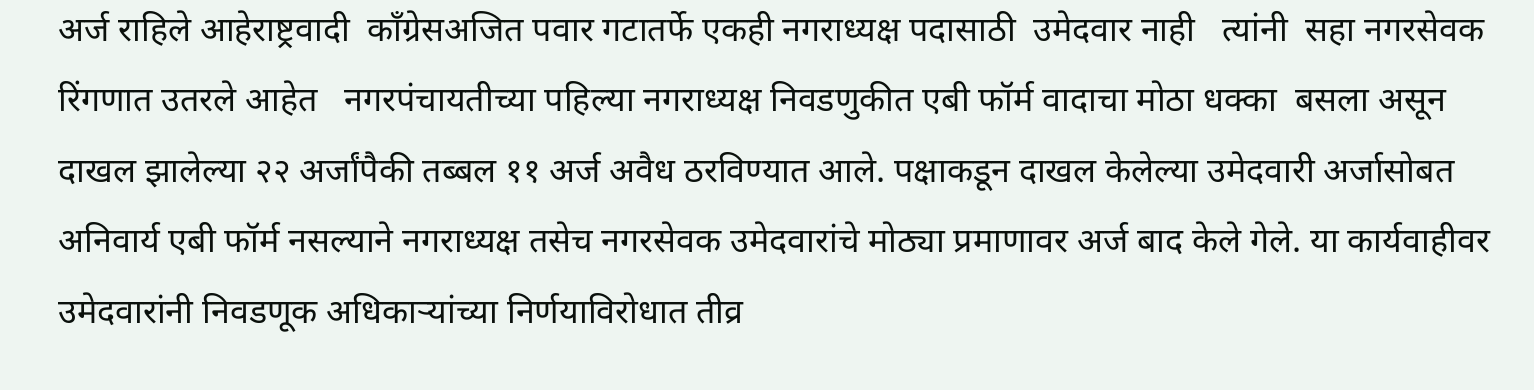अर्ज राहिले आहेराष्ट्रवादी  काँग्रेसअजित पवार गटातर्फे एकही नगराध्यक्ष पदासाठी  उमेदवार नाही   त्यांनी  सहा नगरसेवक रिंगणात उतरले आहेत   नगरपंचायतीच्या पहिल्या नगराध्यक्ष निवडणुकीत एबी फॉर्म वादाचा मोठा धक्का  बसला असून दाखल झालेल्या २२ अर्जांपैकी तब्बल ११ अर्ज अवैध ठरविण्यात आले. पक्षाकडून दाखल केलेल्या उमेदवारी अर्जासोबत अनिवार्य एबी फॉर्म नसल्याने नगराध्यक्ष तसेच नगरसेवक उमेदवारांचे मोठ्या प्रमाणावर अर्ज बाद केले गेले. या कार्यवाहीवर उमेदवारांनी निवडणूक अधिकाऱ्यांच्या निर्णयाविरोधात तीव्र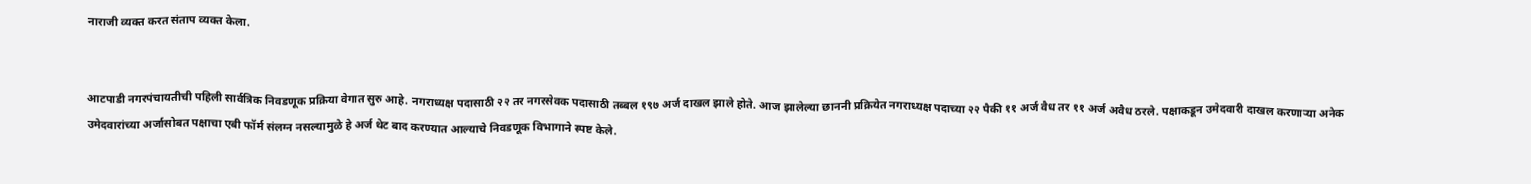नाराजी व्यक्त करत संताप व्यक्त केला.


आटपाडी नगरपंचायतीची पहिली सार्वत्रिक निवडणूक प्रक्रिया वेगात सुरु आहे. नगराध्यक्ष पदासाठी २२ तर नगरसेवक पदासाठी तब्बल १९७ अर्ज दाखल झाले होते. आज झालेल्या छाननी प्रक्रियेत नगराध्यक्ष पदाच्या २२ पैकी ११ अर्ज वैध तर ११ अर्ज अवैध ठरले. पक्षाकडून उमेदवारी दाखल करणाऱ्या अनेक उमेदवारांच्या अर्जासोबत पक्षाचा एबी फॉर्म संलग्न नसल्यामुळे हे अर्ज थेट बाद करण्यात आल्याचे निवडणूक विभागाने स्पष्ट केले.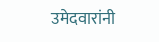उमेदवारांनी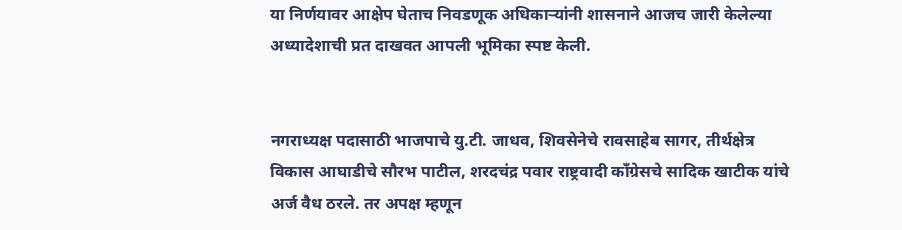या निर्णयावर आक्षेप घेताच निवडणूक अधिकाऱ्यांनी शासनाने आजच जारी केलेल्या अध्यादेशाची प्रत दाखवत आपली भूमिका स्पष्ट केली.


नगराध्यक्ष पदासाठी भाजपाचे यु.टी. जाधव, शिवसेनेचे रावसाहेब सागर, तीर्थक्षेत्र विकास आघाडीचे सौरभ पाटील, शरदचंद्र पवार राष्ट्रवादी काँग्रेसचे सादिक खाटीक यांचे अर्ज वैध ठरले. तर अपक्ष म्हणून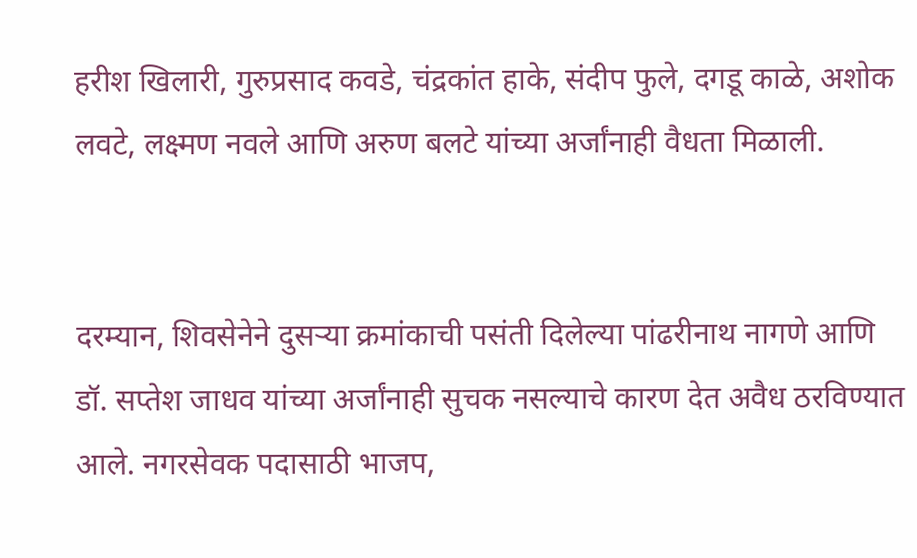हरीश खिलारी, गुरुप्रसाद कवडे, चंद्रकांत हाके, संदीप फुले, दगडू काळे, अशोक लवटे, लक्ष्मण नवले आणि अरुण बलटे यांच्या अर्जांनाही वैधता मिळाली.


दरम्यान, शिवसेनेने दुसऱ्या क्रमांकाची पसंती दिलेल्या पांढरीनाथ नागणे आणि डॉ. सप्तेश जाधव यांच्या अर्जांनाही सुचक नसल्याचे कारण देत अवैध ठरविण्यात आले. नगरसेवक पदासाठी भाजप,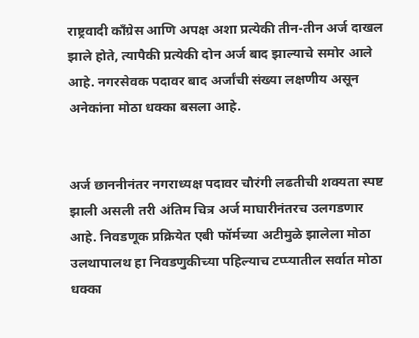राष्ट्रवादी काँग्रेस आणि अपक्ष अशा प्रत्येकी तीन-तीन अर्ज दाखल झाले होते, त्यापैकी प्रत्येकी दोन अर्ज बाद झाल्याचे समोर आले आहे. नगरसेवक पदावर बाद अर्जांची संख्या लक्षणीय असून अनेकांना मोठा धक्का बसला आहे.


अर्ज छाननीनंतर नगराध्यक्ष पदावर चौरंगी लढतीची शक्यता स्पष्ट झाली असली तरी अंतिम चित्र अर्ज माघारीनंतरच उलगडणार आहे. निवडणूक प्रक्रियेत एबी फॉर्मच्या अटीमुळे झालेला मोठा उलथापालथ हा निवडणुकीच्या पहिल्याच टप्प्यातील सर्वात मोठा धक्का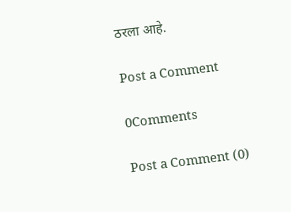ठरला आहे.

Post a Comment

0Comments

Post a Comment (0)